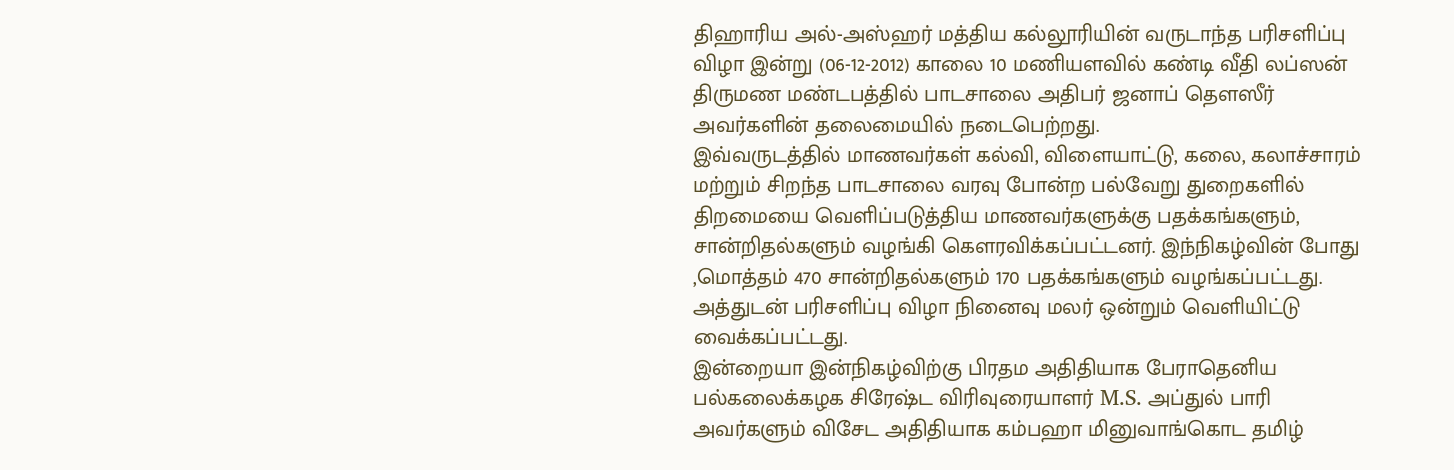திஹாரிய அல்-அஸ்ஹர் மத்திய கல்லூரியின் வருடாந்த பரிசளிப்பு விழா இன்று (06-12-2012) காலை 10 மணியளவில் கண்டி வீதி லப்ஸன் திருமண மண்டபத்தில் பாடசாலை அதிபர் ஜனாப் தௌஸீர் அவர்களின் தலைமையில் நடைபெற்றது.
இவ்வருடத்தில் மாணவர்கள் கல்வி, விளையாட்டு, கலை, கலாச்சாரம் மற்றும் சிறந்த பாடசாலை வரவு போன்ற பல்வேறு துறைகளில் திறமையை வெளிப்படுத்திய மாணவர்களுக்கு பதக்கங்களும், சான்றிதல்களும் வழங்கி கௌரவிக்கப்பட்டனர். இந்நிகழ்வின் போது ,மொத்தம் 470 சான்றிதல்களும் 170 பதக்கங்களும் வழங்கப்பட்டது. அத்துடன் பரிசளிப்பு விழா நினைவு மலர் ஒன்றும் வெளியிட்டு வைக்கப்பட்டது.
இன்றையா இன்நிகழ்விற்கு பிரதம அதிதியாக பேராதெனிய பல்கலைக்கழக சிரேஷ்ட விரிவுரையாளர் M.S. அப்துல் பாரி அவர்களும் விசேட அதிதியாக கம்பஹா மினுவாங்கொட தமிழ்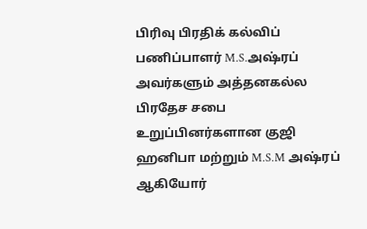பிரிவு பிரதிக் கல்விப் பணிப்பாளர் M.S.அஷ்ரப் அவர்களும் அத்தனகல்ல பிரதேச சபை உறுப்பினர்களான குஜி ஹனிபா மற்றும் M.S.M அஷ்ரப் ஆகியோர்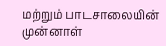மற்றும் பாடசாலையின் முன்னாள்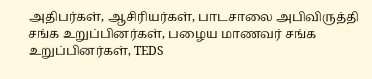அதிபர்கள், ஆசிரியர்கள், பாடசாலை அபிவிருத்தி சங்க உறுப்பினர்கள், பழைய மாணவர் சங்க உறுப்பினர்கள், TEDS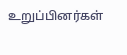உறுப்பினர்கள்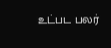உட்பட பலர்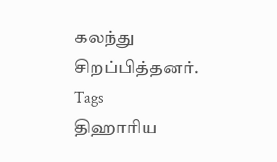கலந்து சிறப்பித்தனர்.
Tags
திஹாரிய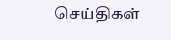செய்திகள்